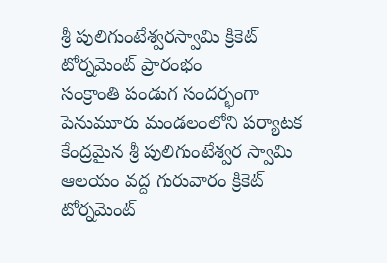శ్రీ పులిగుంటేశ్వరస్వామి క్రికెట్ టోర్నమెంట్ ప్రారంభం
సంక్రాంతి పండుగ సందర్భంగా పెనుమూరు మండలంలోని పర్యాటక కేంద్రమైన శ్రీ పులిగుంటేశ్వర స్వామి ఆలయం వద్ద గురువారం క్రికెట్ టోర్నమెంట్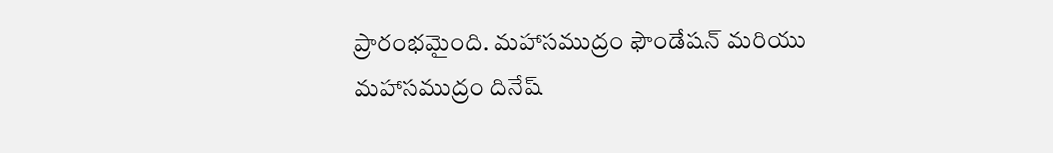ప్రారంభమైంది. మహాసముద్రం ఫౌండేషన్ మరియు మహాసముద్రం దినేష్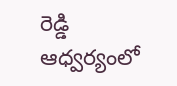రెడ్డి ఆధ్వర్యంలో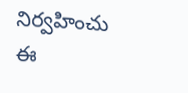నిర్వహించు ఈ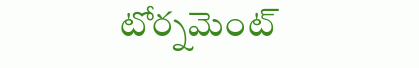టోర్నమెంట్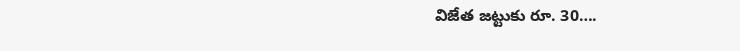విజేత జట్టుకు రూ. 30….